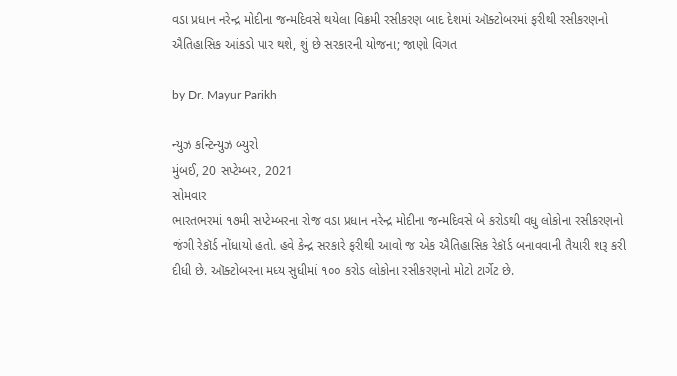વડા પ્રધાન નરેન્દ્ર મોદીના જન્મદિવસે થયેલા વિક્રમી રસીકરણ બાદ દેશમાં ઑક્ટોબરમાં ફરીથી રસીકરણનો ઐતિહાસિક આંકડો પાર થશે, શું છે સરકારની યોજના; જાણો વિગત

by Dr. Mayur Parikh

ન્યુઝ કન્ટિન્યુઝ બ્યુરો
મુંબઈ, 20 સપ્ટેમ્બર, 2021
સોમવાર
ભારતભરમાં ૧૭મી સપ્ટેમ્બરના રોજ વડા પ્રધાન નરેન્દ્ર મોદીના જન્મદિવસે બે કરોડથી વધુ લોકોના રસીકરણનો જંગી રેકૉર્ડ નોંધાયો હતો. હવે કેન્દ્ર સરકારે ફરીથી આવો જ એક ઐતિહાસિક રેકૉર્ડ બનાવવાની તૈયારી શરૂ કરી દીધી છે. ઑક્ટોબરના મધ્ય સુધીમાં ૧૦૦ કરોડ લોકોના રસીકરણનો મોટો ટાર્ગેટ છે.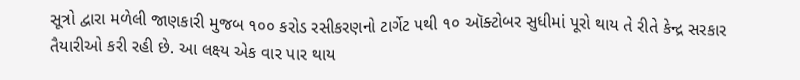સૂત્રો દ્વારા મળેલી જાણકારી મુજબ ૧૦૦ કરોડ રસીકરણનો ટાર્ગેટ ૫થી ૧૦ ઑક્ટોબર સુધીમાં પૂરો થાય તે રીતે કેન્દ્ર સરકાર તૈયારીઓ કરી રહી છે. આ લક્ષ્ય એક વાર પાર થાય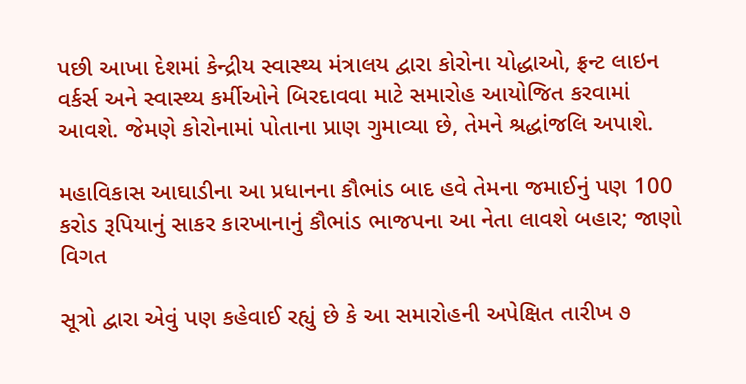પછી આખા દેશમાં કેન્દ્રીય સ્વાસ્થ્ય મંત્રાલય દ્વારા કોરોના યોદ્ધાઓ, ફ્રન્ટ લાઇન વર્કર્સ અને સ્વાસ્થ્ય કર્મીઓને બિરદાવવા માટે સમારોહ આયોજિત કરવામાં આવશે. જેમણે કોરોનામાં પોતાના પ્રાણ ગુમાવ્યા છે, તેમને શ્રદ્ધાંજલિ અપાશે.

મહાવિકાસ આઘાડીના આ પ્રધાનના કૌભાંડ બાદ હવે તેમના જમાઈનું પણ 100 કરોડ રૂપિયાનું સાકર કારખાનાનું કૌભાંડ ભાજપના આ નેતા લાવશે બહાર; જાણો વિગત

સૂત્રો દ્વારા એવું પણ કહેવાઈ રહ્યું છે કે આ સમારોહની અપેક્ષિત તારીખ ૭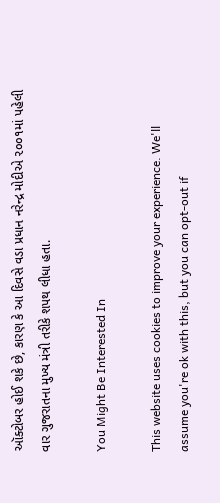ઑક્ટોબર હોઈ શકે છે, કારણ કે આ દિવસે વડા પ્રધાન નરેન્દ્ર મોદીએ ૨૦૦૧માં પહેલી વાર ગુજરાતના મુખ્ય મંત્રી તરીકે શપથ લીધા હતા.

You Might Be Interested In

This website uses cookies to improve your experience. We'll assume you're ok with this, but you can opt-out if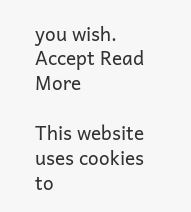you wish. Accept Read More

This website uses cookies to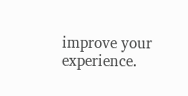improve your experience.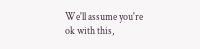We'll assume you're ok with this,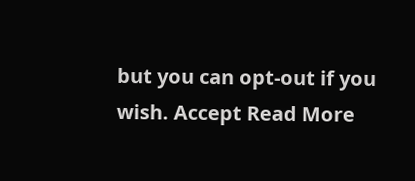but you can opt-out if you wish. Accept Read More